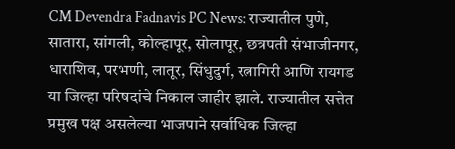CM Devendra Fadnavis PC News: राज्यातील पुणे, सातारा, सांगली, कोल्हापूर, सोलापूर, छत्रपती संभाजीनगर, धाराशिव, परभणी, लातूर, सिंधुदुर्ग, रत्नागिरी आणि रायगड या जिल्हा परिषदांचे निकाल जाहीर झाले. राज्यातील सत्तेत प्रमुख पक्ष असलेल्या भाजपाने सर्वाधिक जिल्हा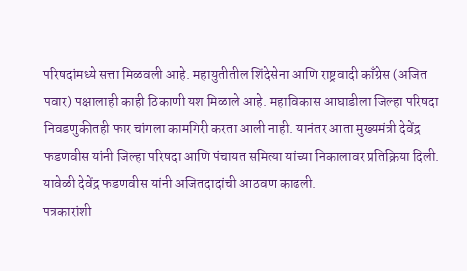परिषदांमध्ये सत्ता मिळवली आहे. महायुतीतील शिंदेसेना आणि राष्ट्रवादी काँग्रेस (अजित पवार) पक्षालाही काही ठिकाणी यश मिळाले आहे. महाविकास आघाडीला जिल्हा परिषदा निवडणुकीतही फार चांगला कामगिरी करता आली नाही. यानंतर आता मुख्यमंत्री देवेंद्र फडणवीस यांनी जिल्हा परिषदा आणि पंचायत समित्या यांच्या निकालावर प्रतिक्रिया दिली. यावेळी देवेंद्र फडणवीस यांनी अजितदादांची आठवण काढली.
पत्रकारांशी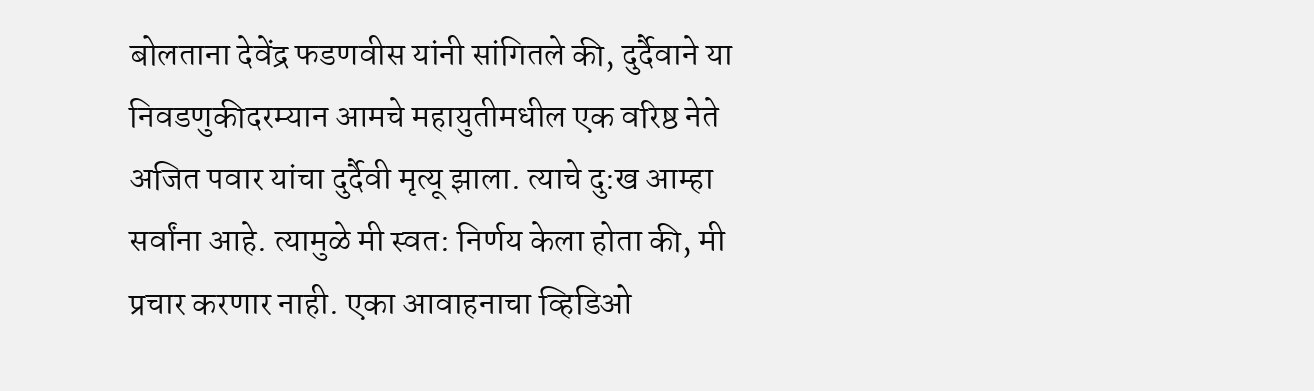बोलताना देवेंद्र फडणवीस यांनी सांगितले की, दुर्दैवाने या निवडणुकीदरम्यान आमचे महायुतीमधील एक वरिष्ठ नेते अजित पवार यांचा दुर्दैवी मृत्यू झाला. त्याचे दु:ख आम्हा सर्वांना आहे. त्यामुळे मी स्वत: निर्णय केला होता की, मी प्रचार करणार नाही. एका आवाहनाचा व्हिडिओ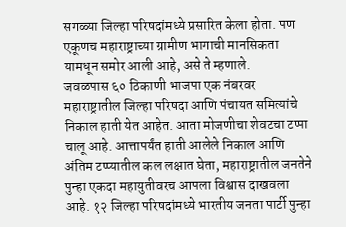सगळ्या जिल्हा परिषदांमध्ये प्रसारित केला होता. पण एकूणच महाराष्ट्राच्या ग्रामीण भागाची मानसिकता यामधून समोर आली आहे, असे ते म्हणाले.
जवळपास ६० ठिकाणी भाजपा एक नंबरवर
महाराष्ट्रातील जिल्हा परिषदा आणि पंचायत समित्यांचे निकाल हाती येत आहेत. आता मोजणीचा शेवटचा टप्पा चालू आहे. आत्तापर्यंत हाती आलेले निकाल आणि अंतिम टप्प्यातील कल लक्षात घेता, महाराष्ट्रातील जनतेने पुन्हा एकदा महायुतीवरच आपला विश्वास दाखवला आहे. १२ जिल्हा परिषदांमध्ये भारतीय जनता पार्टी पुन्हा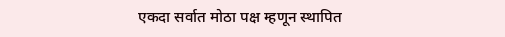एकदा सर्वात मोठा पक्ष म्हणून स्थापित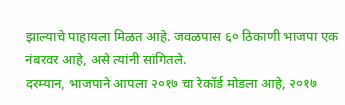झाल्याचे पाहायला मिळत आहे. जवळपास ६० ठिकाणी भाजपा एक नंबरवर आहे, असे त्यांनी सांगितले.
दरम्यान, भाजपाने आपला २०१७ चा रेकॉर्ड मोडला आहे, २०१७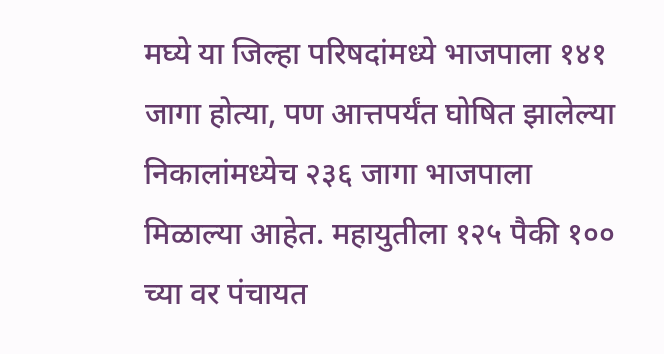मघ्ये या जिल्हा परिषदांमध्ये भाजपाला १४१ जागा होत्या, पण आत्तपर्यंत घोषित झालेल्या निकालांमध्येच २३६ जागा भाजपाला मिळाल्या आहेत. महायुतीला १२५ पैकी १०० च्या वर पंचायत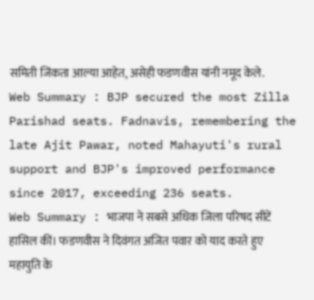समिती जिंकता आल्या आहेत, असेही फडणवीस यांनी नमूद केले.
Web Summary : BJP secured the most Zilla Parishad seats. Fadnavis, remembering the late Ajit Pawar, noted Mahayuti's rural support and BJP's improved performance since 2017, exceeding 236 seats.
Web Summary : भाजपा ने सबसे अधिक जिला परिषद सीटें हासिल कीं। फडणवीस ने दिवंगत अजित पवार को याद करते हुए महायुति के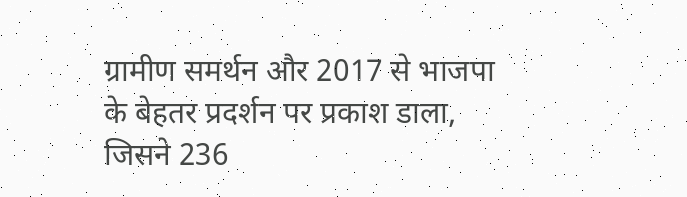ग्रामीण समर्थन और 2017 से भाजपा के बेहतर प्रदर्शन पर प्रकाश डाला, जिसने 236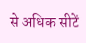से अधिक सीटें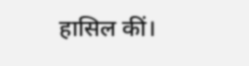हासिल कीं।